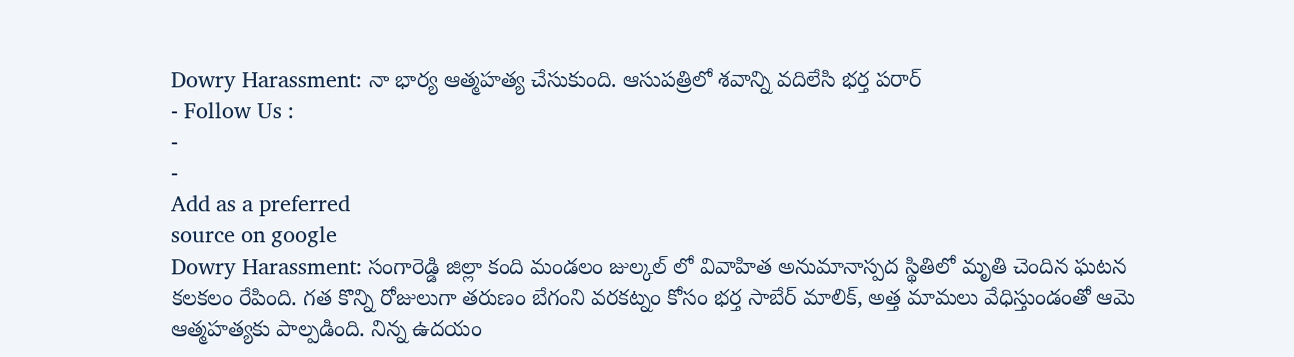Dowry Harassment: నా భార్య ఆత్మహత్య చేసుకుంది. ఆసుపత్రిలో శవాన్ని వదిలేసి భర్త పరార్
- Follow Us :
-
-
Add as a preferred
source on google
Dowry Harassment: సంగారెడ్డి జిల్లా కంది మండలం జుల్కల్ లో వివాహిత అనుమానాస్పద స్థితిలో మృతి చెందిన ఘటన కలకలం రేపింది. గత కొన్ని రోజులుగా తరుణం బేగంని వరకట్నం కోసం భర్త సాబేర్ మాలిక్, అత్త మామలు వేధిస్తుండంతో ఆమె ఆత్మహత్యకు పాల్పడింది. నిన్న ఉదయం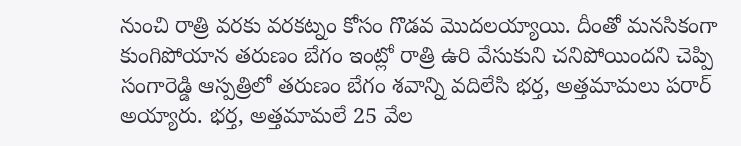నుంచి రాత్రి వరకు వరకట్నం కోసం గొడవ మొదలయ్యాయి. దీంతో మనసికంగా కుంగిపోయాన తరుణం బేగం ఇంట్లో రాత్రి ఉరి వేసుకుని చనిపోయిందని చెప్పి సంగారెడ్డి ఆస్పత్రిలో తరుణం బేగం శవాన్ని వదిలేసి భర్త, అత్తమామలు పరార్ అయ్యారు. భర్త, అత్తమామలే 25 వేల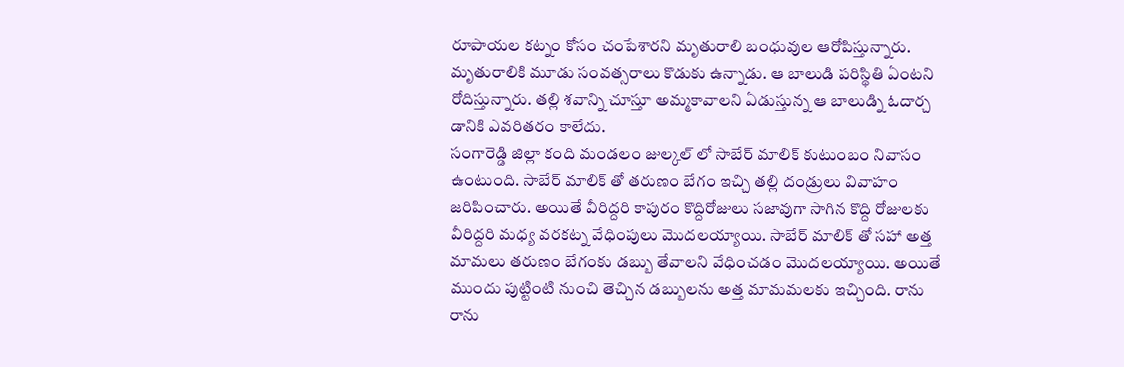రూపాయల కట్నం కోసం చంపేశారని మృతురాలి బంధువుల ఆరోపిస్తున్నారు. మృతురాలికి మూడు సంవత్సరాలు కొడుకు ఉన్నాడు. ఆ బాలుడి పరిస్థితి ఏంటని రోదిస్తున్నారు. తల్లి శవాన్ని చూస్తూ అమ్మకావాలని ఏడుస్తున్న ఆ బాలుడ్ని ఓదార్చ డానికి ఎవరితరం కాలేదు.
సంగారెడ్డి జిల్లా కంది మండలం జుల్కల్ లో సాబేర్ మాలిక్ కుటుంబం నివాసం ఉంటుంది. సాబేర్ మాలిక్ తో తరుణం బేగం ఇచ్చి తల్లి దండ్రులు వివాహం జరిపించారు. అయితే వీరిద్దరి కాపురం కొద్దిరోజులు సజావుగా సాగిన కొద్ది రోజులకు వీరిద్దరి మధ్య వరకట్న వేధింపులు మొదలయ్యాయి. సాబేర్ మాలిక్ తో సహా అత్త మామలు తరుణం బేగంకు డబ్బు తేవాలని వేధించడం మొదలయ్యాయి. అయితే ముందు పుట్టింటి నుంచి తెచ్చిన డబ్బులను అత్త మామమలకు ఇచ్చింది. రాను రాను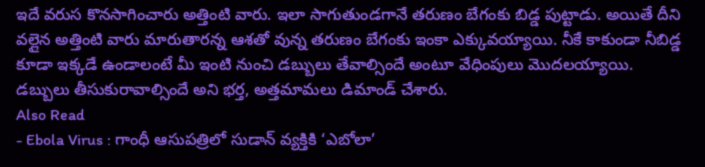ఇదే వరుస కొనసాగించారు అత్తింటి వారు. ఇలా సాగుతుండగానే తరుణం బేగంకు బిడ్డ పుట్టాడు. అయితే దీని వల్లైన అత్తింటి వారు మారుతారన్న ఆశతో వున్న తరుణం బేగంకు ఇంకా ఎక్కువయ్యాయి. నీకే కాకుండా నీబిడ్డ కూడా ఇక్కడే ఉండాలంటే మీ ఇంటి నుంచి డబ్బులు తేవాల్సిందే అంటూ వేధింపులు మొదలయ్యాయి. డబ్బులు తీసుకురావాల్సిందే అని భర్త, అత్తమామలు డిమాండ్ చేశారు.
Also Read
- Ebola Virus : గాంధీ ఆసుపత్రిలో సుడాన్ వ్యక్తికి ‘ఎబోలా’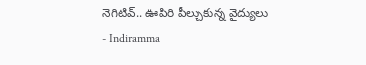నెగిటివ్.. ఊపిరి పీల్చుకున్న వైద్యులు
- Indiramma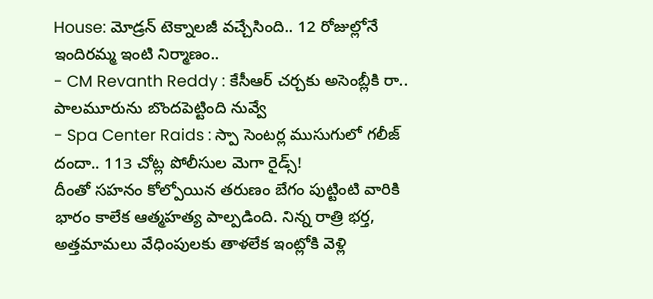House: మోడ్రన్ టెక్నాలజీ వచ్చేసింది.. 12 రోజుల్లోనే ఇందిరమ్మ ఇంటి నిర్మాణం..
- CM Revanth Reddy : కేసీఆర్ చర్చకు అసెంబ్లీకి రా.. పాలమూరును బొందపెట్టింది నువ్వే
- Spa Center Raids : స్పా సెంటర్ల ముసుగులో గలీజ్ దందా.. 113 చోట్ల పోలీసుల మెగా రైడ్స్!
దీంతో సహనం కోల్పోయిన తరుణం బేగం పుట్టింటి వారికి భారం కాలేక ఆత్మహత్య పాల్పడింది. నిన్న రాత్రి భర్త, అత్తమామలు వేధింపులకు తాళలేక ఇంట్లోకి వెళ్లి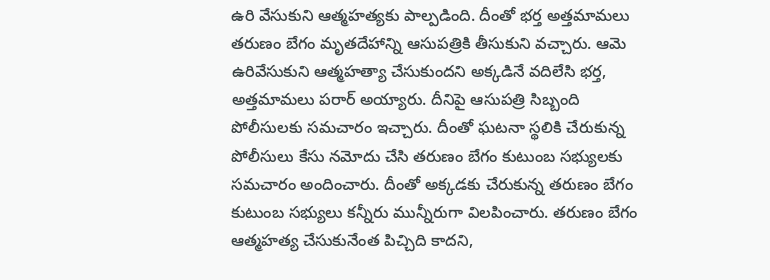ఉరి వేసుకుని ఆత్మహత్యకు పాల్పడింది. దీంతో భర్త అత్తమామలు తరుణం బేగం మృతదేహాన్ని ఆసుపత్రికి తీసుకుని వచ్చారు. ఆమె ఉరివేసుకుని ఆత్మహత్యా చేసుకుందని అక్కడినే వదిలేసి భర్త, అత్తమామలు పరార్ అయ్యారు. దీనిపై ఆసుపత్రి సిబ్బంది పోలీసులకు సమచారం ఇచ్చారు. దీంతో ఘటనా స్థలికి చేరుకున్న పోలీసులు కేసు నమోదు చేసి తరుణం బేగం కుటుంబ సభ్యులకు సమచారం అందించారు. దీంతో అక్కడకు చేరుకున్న తరుణం బేగం కుటుంబ సభ్యులు కన్నీరు మున్నీరుగా విలపించారు. తరుణం బేగం ఆత్మహత్య చేసుకునేంత పిచ్చిది కాదని,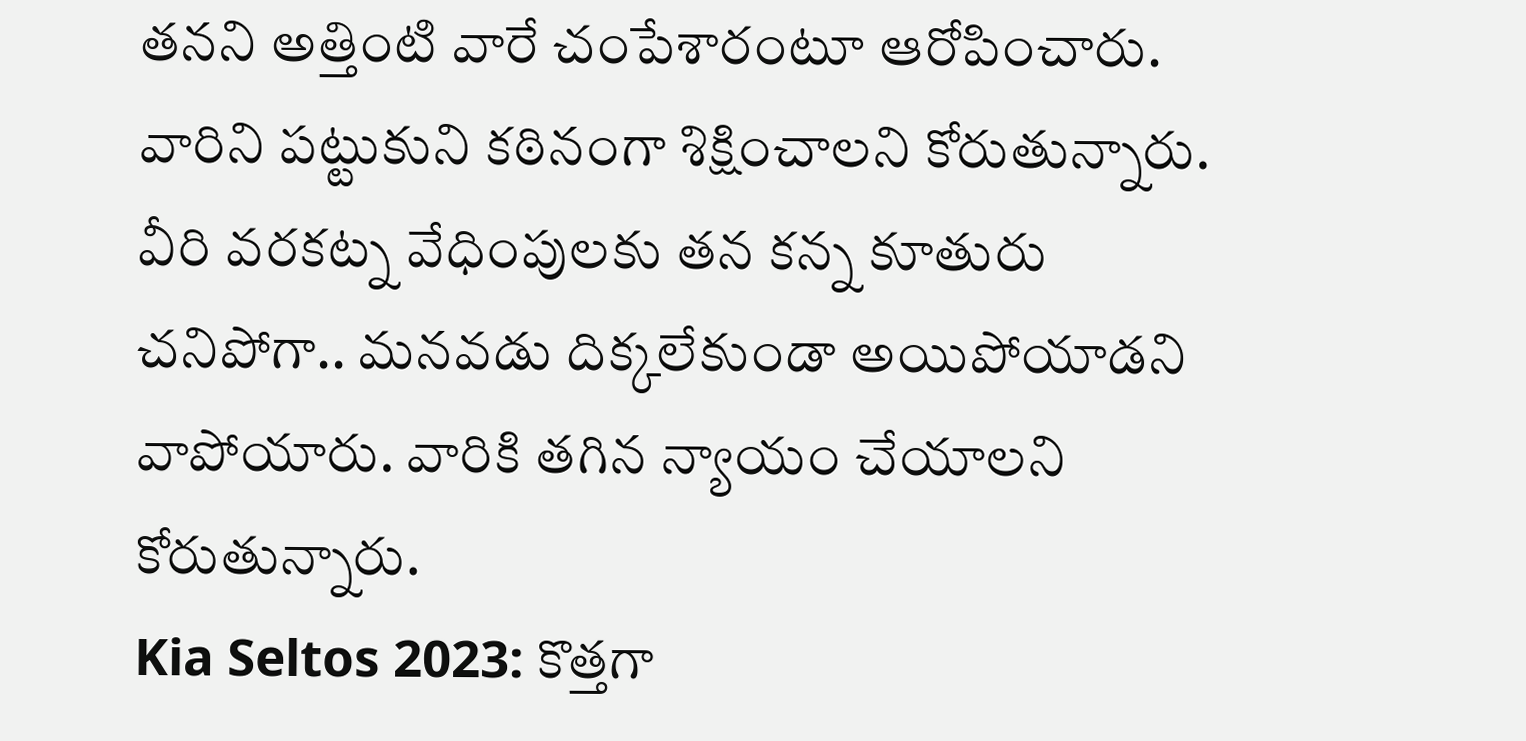తనని అత్తింటి వారే చంపేశారంటూ ఆరోపించారు. వారిని పట్టుకుని కఠినంగా శిక్షించాలని కోరుతున్నారు. వీరి వరకట్న వేధింపులకు తన కన్న కూతురు చనిపోగా.. మనవడు దిక్కలేకుండా అయిపోయాడని వాపోయారు. వారికి తగిన న్యాయం చేయాలని కోరుతున్నారు.
Kia Seltos 2023: కొత్తగా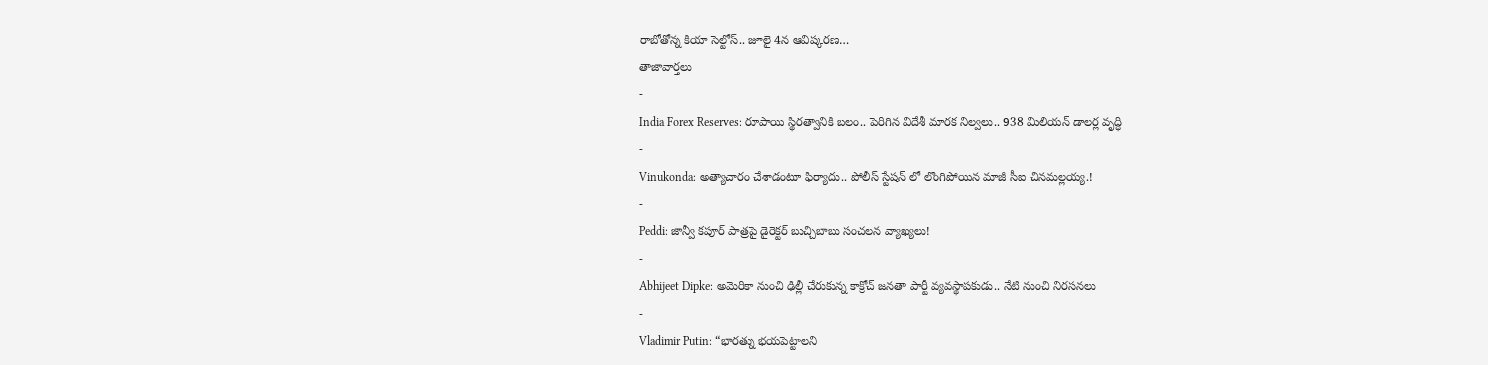రాబోతోన్న కియా సెల్టోస్.. జూలై 4న ఆవిష్కరణ…
తాజావార్తలు
-
India Forex Reserves: రూపాయి స్థిరత్వానికి బలం.. పెరిగిన విదేశీ మారక నిల్వలు.. 938 మిలియన్ డాలర్ల వృద్ధి
-
Vinukonda: అత్యాచారం చేశాడంటూ ఫిర్యాదు.. పోలీస్ స్టేషన్ లో లొంగిపోయిన మాజీ సీఐ చినమల్లయ్య.!
-
Peddi: జాన్వీ కపూర్ పాత్రపై డైరెక్టర్ బుచ్చిబాబు సంచలన వ్యాఖ్యలు!
-
Abhijeet Dipke: అమెరికా నుంచి ఢిల్లీ చేరుకున్న కాక్రోచ్ జనతా పార్టీ వ్యవస్థాపకుడు.. నేటి నుంచి నిరసనలు
-
Vladimir Putin: “భారత్ను భయపెట్టాలని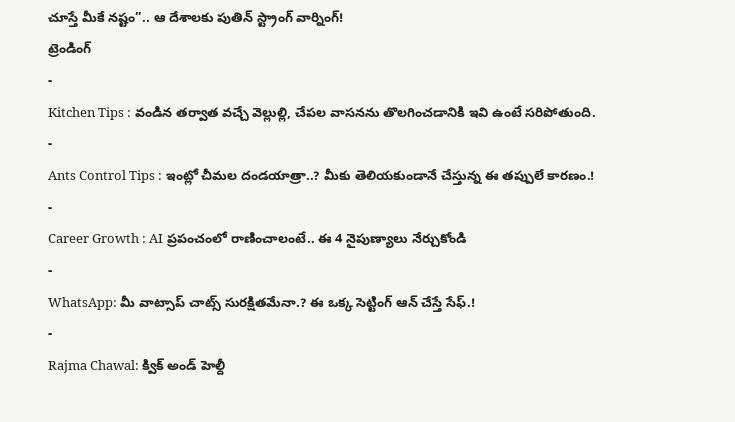చూస్తే మీకే నష్టం”.. ఆ దేశాలకు పుతిన్ స్ట్రాంగ్ వార్నింగ్!
ట్రెండింగ్
-
Kitchen Tips : వండిన తర్వాత వచ్చే వెల్లుల్లి, చేపల వాసనను తొలగించడానికి ఇవి ఉంటే సరిపోతుంది.
-
Ants Control Tips : ఇంట్లో చీమల దండయాత్రా..? మీకు తెలియకుండానే చేస్తున్న ఈ తప్పులే కారణం.!
-
Career Growth : AI ప్రపంచంలో రాణించాలంటే.. ఈ 4 నైపుణ్యాలు నేర్చుకోండి
-
WhatsApp: మీ వాట్సాప్ చాట్స్ సురక్షితమేనా.? ఈ ఒక్క సెట్టింగ్ ఆన్ చేస్తే సేఫ్.!
-
Rajma Chawal: క్విక్ అండ్ హెల్దీ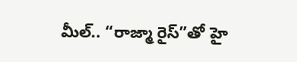మీల్.. “రాజ్మా రైస్”తో హై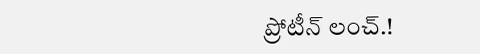ప్రోటీన్ లంచ్.!